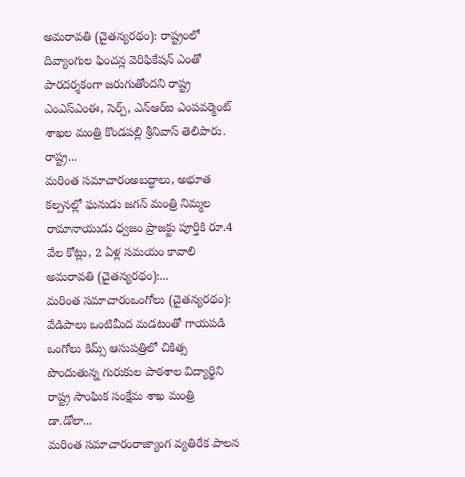అమరావతి (చైతన్యరథం): రాష్ట్రంలో దివ్యాంగుల ఫించన్ల వెరిఫికేషన్ ఎంతో పారదర్శకంగా జరుగుతోందని రాష్ట్ర ఎంఎస్ఎంఈ, సెర్ప్, ఎన్ఆర్ఐ ఎంపవర్మెంట్ శాఖల మంత్రి కొండపల్లి శ్రీనివాస్ తెలిపారు. రాష్ట్ర...
మరింత సమాచారంఅబద్ధాలు, అభూత కల్పనల్లో ఘనుడు జగన్ మంత్రి నిమ్మల రామానాయుడు ధ్వజం ప్రాజక్టు పూర్తికి రూ.4 వేల కోట్లు, 2 ఏళ్ల సమయం కావాలి అమరావతి (చైతన్యరథం):...
మరింత సమాచారంఒంగోలు (చైతన్యరథం): వేడిపాలు ఒంటిమీద మడటంతో గాయపడి ఒంగోలు కిమ్స్ ఆసుపత్రిలో చికిత్స పొందుతున్న గురుకుల పాఠశాల విద్యార్థిని రాష్ట్ర సాంఘిక సంక్షేమ శాఖ మంత్రి డా.డోలా...
మరింత సమాచారంరాజ్యాంగ వ్యతిరేక పాలన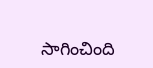సాగించింది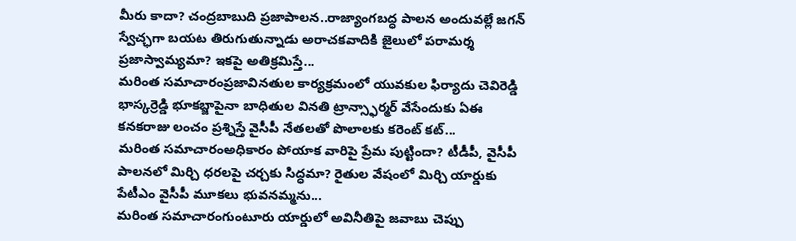మీరు కాదా? చంద్రబాబుది ప్రజాపాలన..రాజ్యాంగబద్ధ పాలన అందువల్లే జగన్ స్వేచ్ఛగా బయట తిరుగుతున్నాడు అరాచకవాదికి జైలులో పరామర్శ ప్రజాస్వామ్యమా? ఇకపై అతిక్రమిస్తే...
మరింత సమాచారంప్రజావినతుల కార్యక్రమంలో యువకుల ఫిర్యాదు చెవిరెడ్డి భాస్కర్రెడ్డి భూకబ్జాపైనా బాధితుల వినతి ట్రాన్స్ఫార్మర్ వేసేందుకు ఏఈ కనకరాజు లంచం ప్రశ్నిస్తే వైసీపీ నేతలతో పొలాలకు కరెంట్ కట్...
మరింత సమాచారంఅధికారం పోయాక వారిపై ప్రేమ పుట్టిందా? టీడీపీ, వైసీపీ పాలనలో మిర్చి ధరలపై చర్చకు సిద్ధమా? రైతుల వేషంలో మిర్చి యార్డుకు పేటీఎం వైసీపీ మూకలు భువనమ్మను...
మరింత సమాచారంగుంటూరు యార్డులో అవినీతిపై జవాబు చెప్పు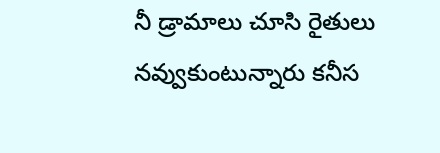నీ డ్రామాలు చూసి రైతులు నవ్వుకుంటున్నారు కనీస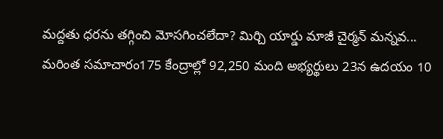మద్దతు ధరను తగ్గించి మోసగించలేదా? మిర్చి యార్డు మాజీ చైర్మన్ మన్నవ...
మరింత సమాచారం175 కేంద్రాల్లో 92,250 మంది అభ్యర్థులు 23న ఉదయం 10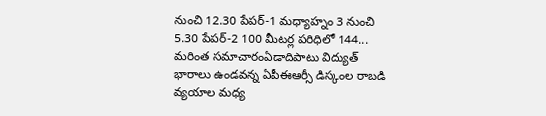నుంచి 12.30 పేపర్-1 మధ్యాహ్నం 3 నుంచి 5.30 పేపర్-2 100 మీటర్ల పరిధిలో 144...
మరింత సమాచారంఏడాదిపాటు విద్యుత్ భారాలు ఉండవన్న ఏపీఈఆర్సీ డిస్కంల రాబడి వ్యయాల మధ్య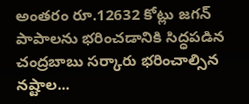అంతరం రూ.12632 కోట్లు జగన్ పాపాలను భరించడానికి సిద్ధపడిన చంద్రబాబు సర్కారు భరించాల్సిన నష్టాల...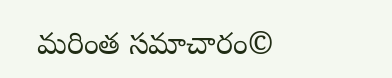మరింత సమాచారం©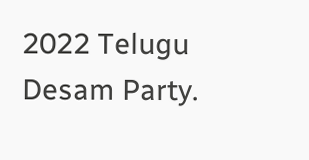2022 Telugu Desam Party.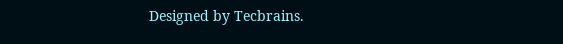Designed by Tecbrains.